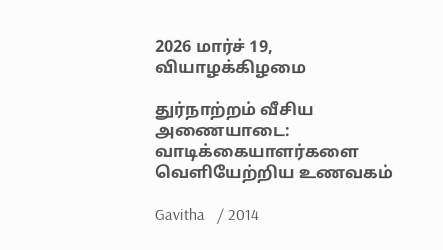2026 மார்ச் 19, வியாழக்கிழமை

துர்நாற்றம் வீசிய அணையாடை: வாடிக்கையாளர்களை வெளியேற்றிய உணவகம்

Gavitha   / 2014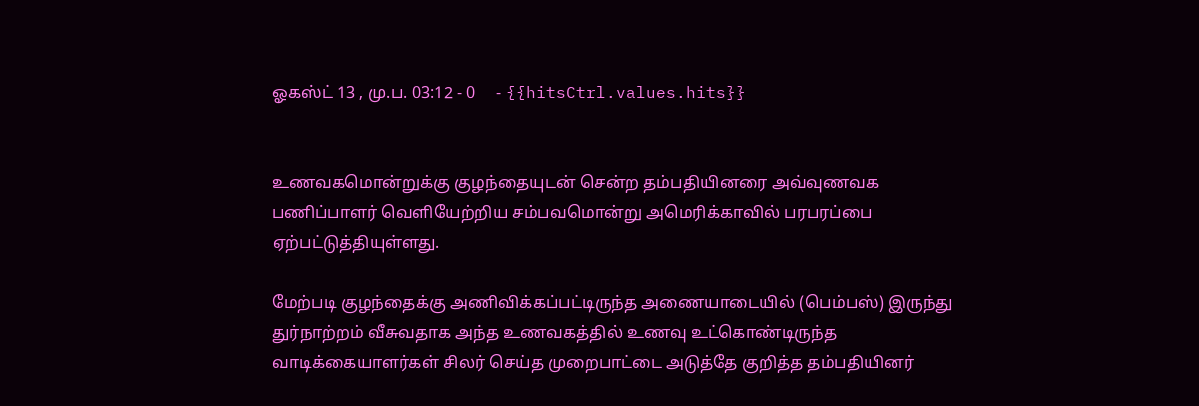ஓகஸ்ட் 13 , மு.ப. 03:12 - 0     - {{hitsCtrl.values.hits}}


உணவகமொன்றுக்கு குழந்தையுடன் சென்ற தம்பதியினரை அவ்வுணவக பணிப்பாளர் வெளியேற்றிய சம்பவமொன்று அமெரிக்காவில் பரபரப்பை ஏற்பட்டுத்தியுள்ளது.

மேற்படி குழந்தைக்கு அணிவிக்கப்பட்டிருந்த அணையாடையில் (பெம்பஸ்) இருந்து துர்நாற்றம் வீசுவதாக அந்த உணவகத்தில் உணவு உட்கொண்டிருந்த வாடிக்கையாளர்கள் சிலர் செய்த முறைபாட்டை அடுத்தே குறித்த தம்பதியினர்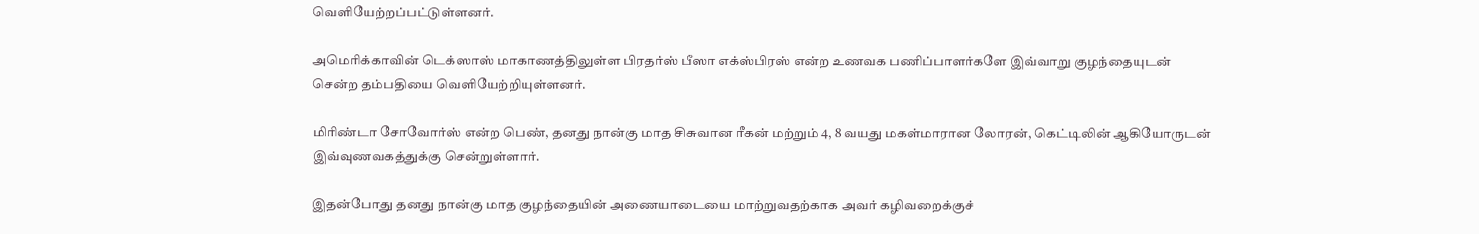வெளியேற்றப்பட்டுள்ளனர்.

அமெரிக்காவின் டெக்ஸாஸ் மாகாணத்திலுள்ள பிரதர்ஸ் பீஸா எக்ஸ்பிரஸ் என்ற உணவக பணிப்பாளர்களே இவ்வாறு குழந்தையுடன் சென்ற தம்பதியை வெளியேற்றியுள்ளனர்.

மிரிண்டா சோவோர்ஸ் என்ற பெண், தனது நான்கு மாத சிசுவான ரீகன் மற்றும் 4, 8 வயது மகள்மாரான லோரன், கெட்டிலின் ஆகியோருடன் இவ்வுணவகத்துக்கு சென்றுள்ளார்.

இதன்போது தனது நான்கு மாத குழந்தையின் அணையாடையை மாற்றுவதற்காக அவர் கழிவறைக்குச்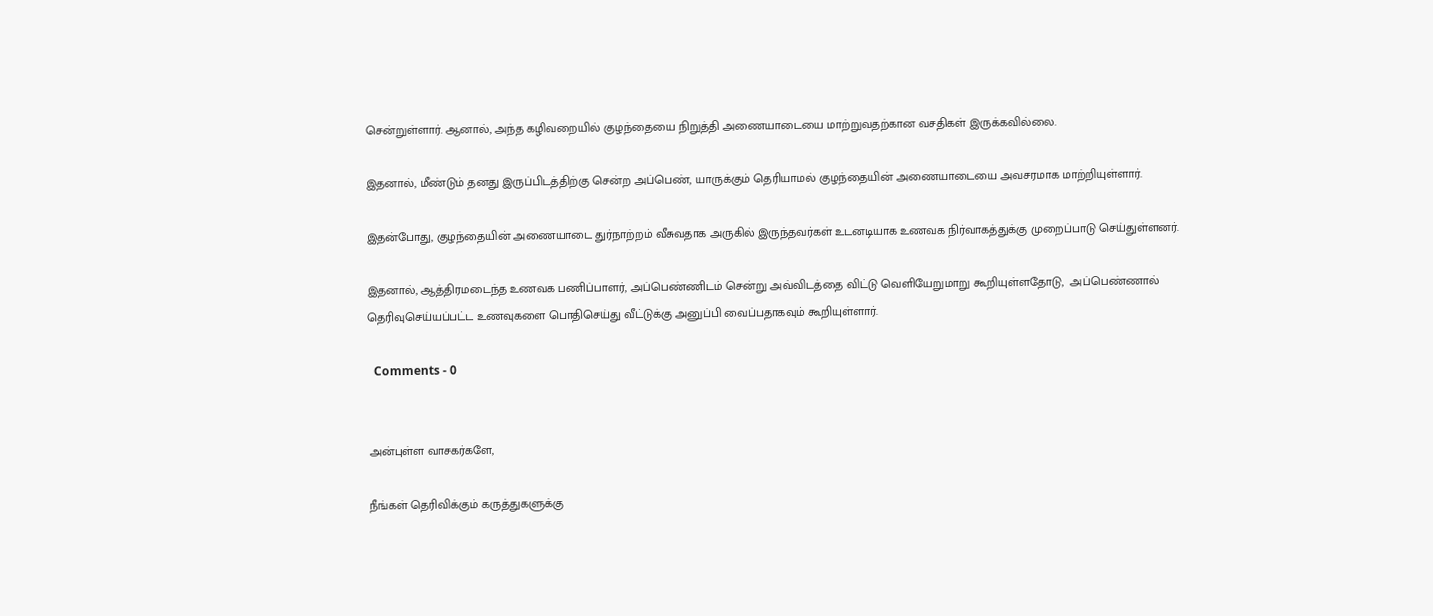சென்றுள்ளார். ஆனால், அந்த கழிவறையில் குழந்தையை நிறுத்தி அணையாடையை மாற்றுவதற்கான வசதிகள் இருக்கவில்லை.

இதனால், மீண்டும் தனது இருப்பிடத்திற்கு சென்ற அப்பெண், யாருக்கும் தெரியாமல் குழந்தையின் அணையாடையை அவசரமாக மாற்றியுள்ளார்.

இதன்போது, குழந்தையின் அணையாடை துர்நாற்றம் வீசுவதாக அருகில் இருந்தவர்கள் உடனடியாக உணவக நிர்வாகத்துக்கு முறைப்பாடு செய்துள்ளனர்.

இதனால், ஆத்திரமடைந்த உணவக பணிப்பாளர், அப்பெண்ணிடம் சென்று அவ்விடத்தை விட்டு வெளியேறுமாறு கூறியுள்ளதோடு,  அப்பெண்ணால் தெரிவுசெய்யப்பட்ட உணவுகளை பொதிசெய்து வீட்டுக்கு அனுப்பி வைப்பதாகவும் கூறியுள்ளார்.

  Comments - 0


அன்புள்ள வாசகர்களே,

நீங்கள் தெரிவிக்கும் கருத்துகளுக்கு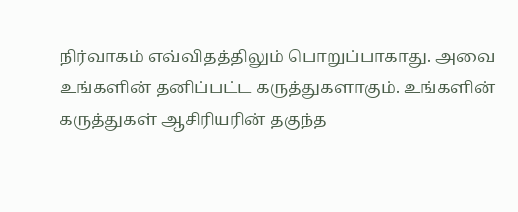நிர்வாகம் எவ்விதத்திலும் பொறுப்பாகாது. அவை உங்களின் தனிப்பட்ட கருத்துகளாகும். உங்களின் கருத்துகள் ஆசிரியரின் தகுந்த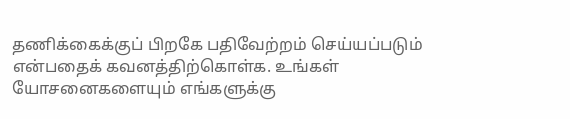தணிக்கைக்குப் பிறகே பதிவேற்றம் செய்யப்படும் என்பதைக் கவனத்திற்கொள்க. உங்கள் யோசனைகளையும் எங்களுக்கு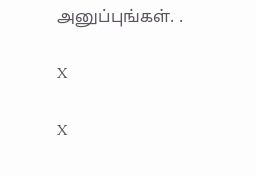அனுப்புங்கள். .

X

X